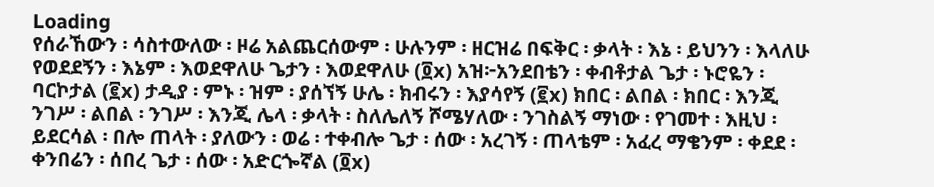Loading
የሰራኸውን ፡ ሳስተውለው ፡ ዞሬ አልጨርሰውም ፡ ሁሉንም ፡ ዘርዝሬ በፍቅር ፡ ቃላት ፡ እኔ ፡ ይህንን ፡ እላለሁ የወደደኝን ፡ እኔም ፡ እወደዋለሁ ጌታን ፡ እወደዋለሁ (፬x) አዝ፦አንደበቴን ፡ ቀብቶታል ጌታ ፡ ኑሮዬን ፡ ባርኮታል (፪x) ታዲያ ፡ ምኑ ፡ ዝም ፡ ያሰኘኝ ሁሌ ፡ ክብሩን ፡ እያሳየኝ (፪x) ክበር ፡ ልበል ፡ ክበር ፡ እንጂ ንገሥ ፡ ልበል ፡ ንገሥ ፡ እንጂ ሌላ ፡ ቃላት ፡ ስለሌለኝ ሾሜሃለው ፡ ንገስልኝ ማነው ፡ የገመተ ፡ እዚህ ፡ ይደርሳል ፡ በሎ ጠላት ፡ ያለውን ፡ ወሬ ፡ ተቀብሎ ጌታ ፡ ሰው ፡ አረገኝ ፡ ጠላቴም ፡ አፈረ ማቄንም ፡ ቀደደ ፡ ቀንበሬን ፡ ሰበረ ጌታ ፡ ሰው ፡ አድርጐኛል (፬x)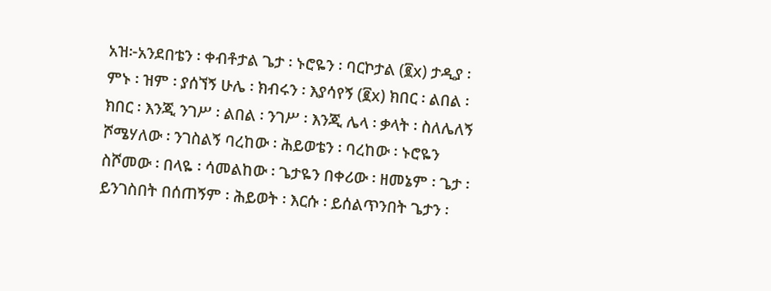አዝ፦አንደበቴን ፡ ቀብቶታል ጌታ ፡ ኑሮዬን ፡ ባርኮታል (፪x) ታዲያ ፡ ምኑ ፡ ዝም ፡ ያሰኘኝ ሁሌ ፡ ክብሩን ፡ እያሳየኝ (፪x) ክበር ፡ ልበል ፡ ክበር ፡ እንጂ ንገሥ ፡ ልበል ፡ ንገሥ ፡ እንጂ ሌላ ፡ ቃላት ፡ ስለሌለኝ ሾሜሃለው ፡ ንገስልኝ ባረከው ፡ ሕይወቴን ፡ ባረከው ፡ ኑሮዬን ስሾመው ፡ በላዬ ፡ ሳመልከው ፡ ጌታዬን በቀሪው ፡ ዘመኔም ፡ ጌታ ፡ ይንገስበት በሰጠኝም ፡ ሕይወት ፡ እርሱ ፡ ይሰልጥንበት ጌታን ፡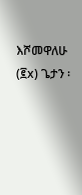እሾመዋለሁ (፪x) ጌታን ፡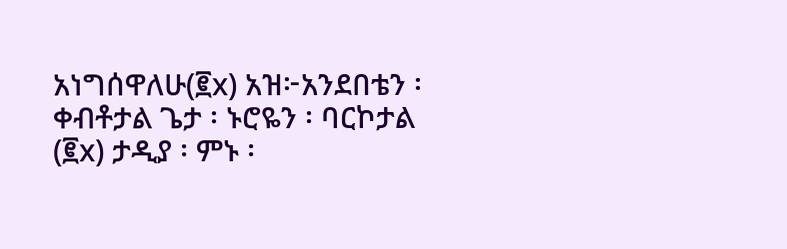አነግሰዋለሁ(፪x) አዝ፦አንደበቴን ፡ ቀብቶታል ጌታ ፡ ኑሮዬን ፡ ባርኮታል (፪x) ታዲያ ፡ ምኑ ፡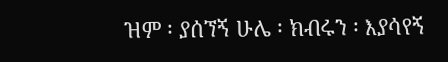ዝም ፡ ያሰኘኝ ሁሌ ፡ ክብሩን ፡ እያሳየኝ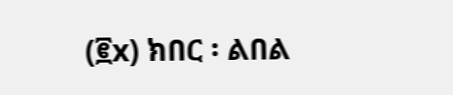(፪x) ክበር ፡ ልበል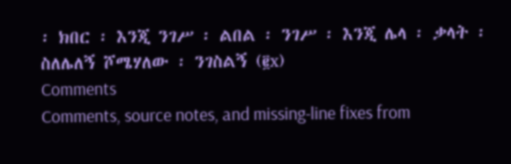፡ ክበር ፡ እንጂ ንገሥ ፡ ልበል ፡ ንገሥ ፡ እንጂ ሌላ ፡ ቃላት ፡ ስለሌለኝ ሾሜሃለው ፡ ንገስልኝ (፪x)
Comments
Comments, source notes, and missing-line fixes from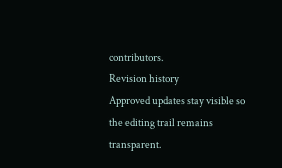contributors.
Revision history
Approved updates stay visible so the editing trail remains transparent.